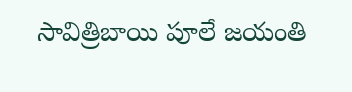సావిత్రిబాయి పూలే జయంతి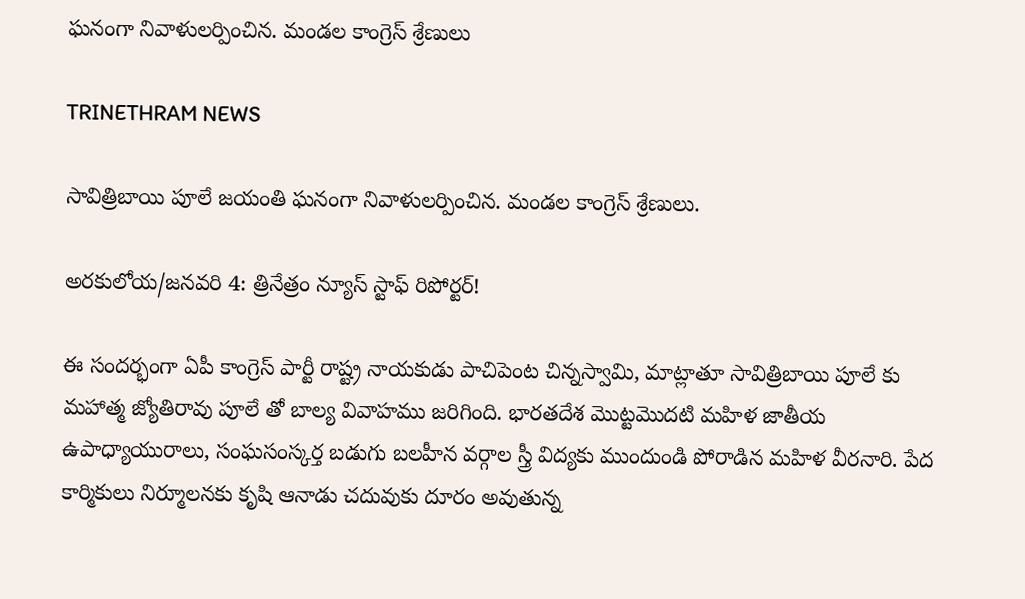ఘనంగా నివాళులర్పించిన. మండల కాంగ్రెస్ శ్రేణులు

TRINETHRAM NEWS

సావిత్రిబాయి పూలే జయంతి ఘనంగా నివాళులర్పించిన. మండల కాంగ్రెస్ శ్రేణులు.

అరకులోయ/జనవరి 4: త్రినేత్రం న్యూస్ స్టాఫ్ రిపోర్టర్!

ఈ సందర్భంగా ఏపీ కాంగ్రెస్ పార్టీ రాష్ట్ర నాయకుడు పాచిపెంట చిన్నస్వామి, మాట్లాతూ సావిత్రిబాయి పూలే కు మహాత్మ జ్యోతిరావు పూలే తో బాల్య వివాహము జరిగింది. భారతదేశ మొట్టమొదటి మహిళ జాతీయ ఉపాధ్యాయురాలు, సంఘసంస్కర్త బడుగు బలహీన వర్గాల స్త్రీ విద్యకు ముందుండి పోరాడిన మహిళ వీరనారి. పేద కార్మికులు నిర్మూలనకు కృషి ఆనాడు చదువుకు దూరం అవుతున్న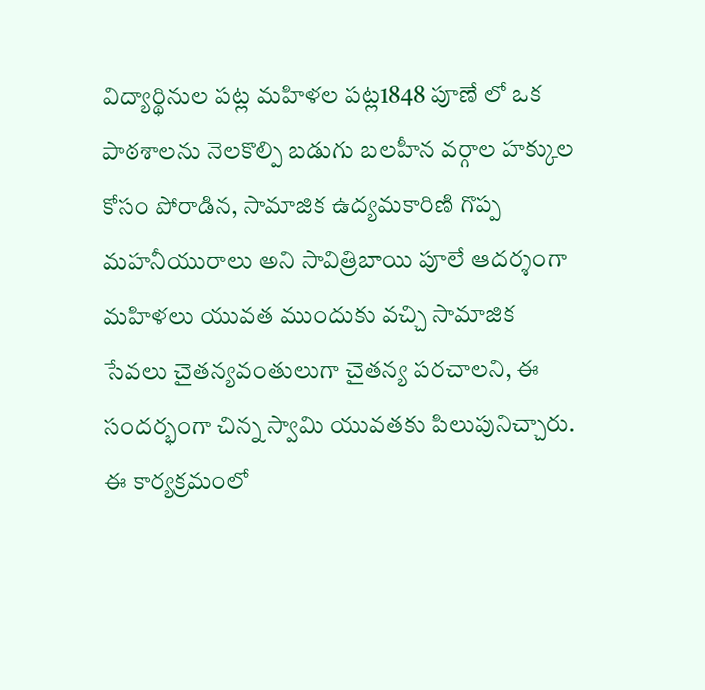విద్యార్థినుల పట్ల మహిళల పట్ల1848 పూణే లో ఒక పాఠశాలను నెలకొల్పి బడుగు బలహీన వర్గాల హక్కుల కోసం పోరాడిన, సామాజిక ఉద్యమకారిణి గొప్ప మహనీయురాలు అని సావిత్రిబాయి పూలే ఆదర్శంగా మహిళలు యువత ముందుకు వచ్చి సామాజిక సేవలు చైతన్యవంతులుగా చైతన్య పరచాలని, ఈ సందర్భంగా చిన్న స్వామి యువతకు పిలుపునిచ్చారు.
ఈ కార్యక్రమంలో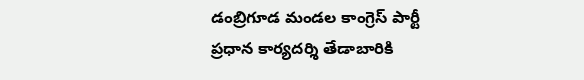డంబ్రిగూడ మండల కాంగ్రెస్ పార్టీ ప్రధాన కార్యదర్శి తేడాబారికి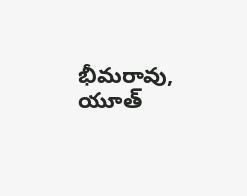భీమరావు, యూత్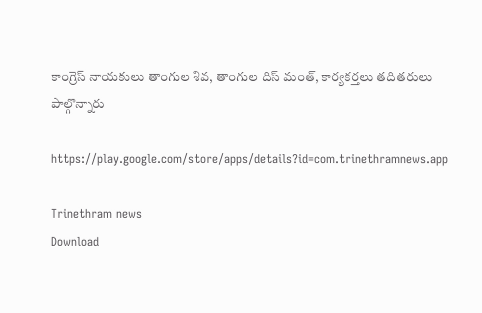కాంగ్రెస్ నాయకులు తాంగుల శివ, తాంగుల దిస్ మంత్, కార్యకర్తలు తదితరులు పాల్గొన్నారు

https://play.google.com/store/apps/details?id=com.trinethramnews.app

Trinethram news
Download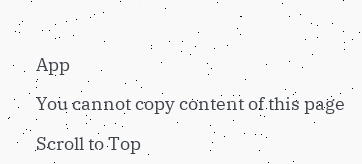App

You cannot copy content of this page

Scroll to Top